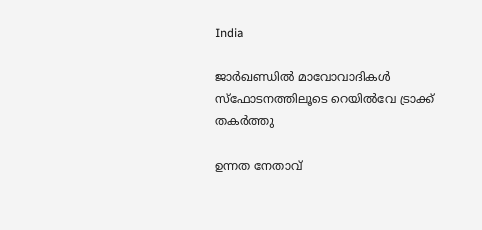India

ജാർഖണ്ഡിൽ മാവോവാദികൾ സ്ഫോടനത്തിലൂടെ റെയിൽവേ ട്രാക്ക് തകർത്തു

ഉന്നത നേതാവ്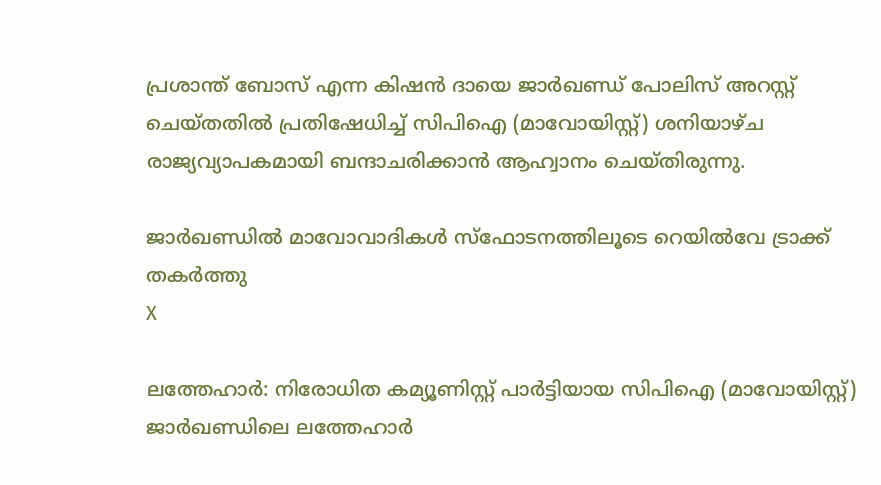പ്രശാന്ത് ബോസ് എന്ന കിഷൻ ദായെ ജാർഖണ്ഡ് പോലിസ് അറസ്റ്റ് ചെയ്തതിൽ പ്രതിഷേധിച്ച് സിപിഐ (മാവോയിസ്റ്റ്) ശനിയാഴ്ച രാജ്യവ്യാപകമായി ബന്ദാചരിക്കാൻ ആഹ്വാനം ചെയ്തിരുന്നു.

ജാർഖണ്ഡിൽ മാവോവാദികൾ സ്ഫോടനത്തിലൂടെ റെയിൽവേ ട്രാക്ക് തകർത്തു
X

ലത്തേഹാർ: നിരോധിത കമ്യൂണിസ്റ്റ് പാർട്ടിയായ സിപിഐ (മാവോയിസ്റ്റ്) ജാർഖണ്ഡിലെ ലത്തേഹാർ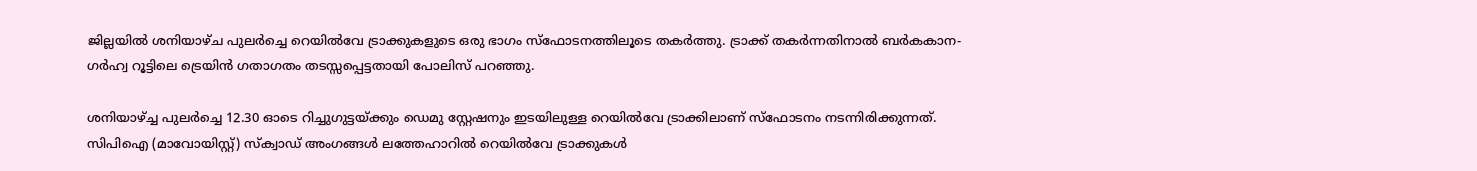ജില്ലയിൽ ശനിയാഴ്ച പുലർച്ചെ റെയിൽവേ ട്രാക്കുകളുടെ ഒരു ഭാഗം സ്ഫോടനത്തിലൂടെ തകർത്തു. ട്രാക്ക് തകർന്നതിനാൽ ബർകകാന-ഗർഹ്വ റൂട്ടിലെ ട്രെയിൻ ഗതാഗതം തടസ്സപ്പെട്ടതായി പോലിസ് പറഞ്ഞു.

ശനിയാഴ്ച്ച പുലർച്ചെ 12.30 ഓടെ റിച്ചുഗുട്ടയ്ക്കും ഡെമു സ്റ്റേഷനും ഇടയിലുള്ള റെയിൽവേ ട്രാക്കിലാണ് സ്ഫോടനം നടന്നിരിക്കുന്നത്. സിപിഐ (മാവോയിസ്റ്റ്) സ്‌ക്വാഡ് അംഗങ്ങൾ ലത്തേഹാറിൽ റെയിൽവേ ട്രാക്കുകൾ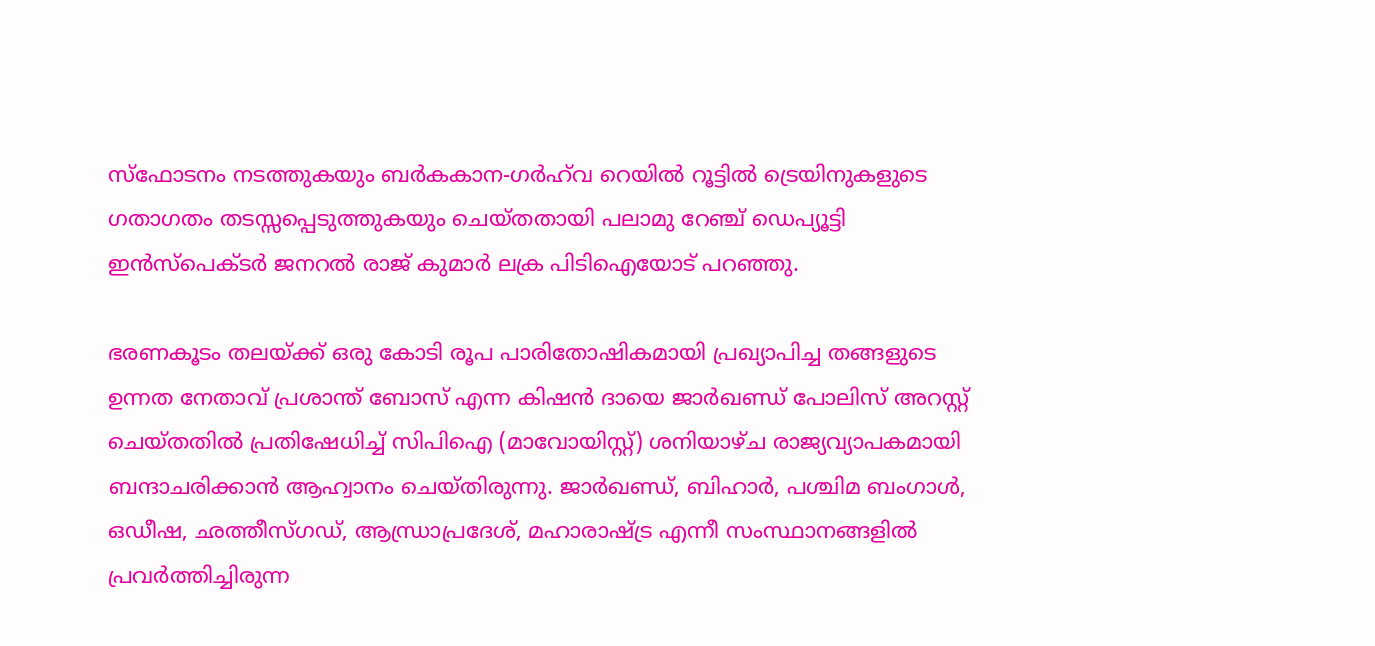സ്‌ഫോടനം നടത്തുകയും ബർകകാന-ഗർഹ്‌വ റെയിൽ റൂട്ടിൽ ട്രെയിനുകളുടെ ഗതാഗതം തടസ്സപ്പെടുത്തുകയും ചെയ്‌തതായി പലാമു റേഞ്ച് ഡെപ്യൂട്ടി ഇൻസ്‌പെക്ടർ ജനറൽ രാജ് കുമാർ ലക്ര പിടിഐയോട് പറഞ്ഞു.

ഭരണകൂടം തലയ്ക്ക് ഒരു കോടി രൂപ പാരിതോഷികമായി പ്രഖ്യാപിച്ച തങ്ങളുടെ ഉന്നത നേതാവ് പ്രശാന്ത് ബോസ് എന്ന കിഷൻ ദായെ ജാർഖണ്ഡ് പോലിസ് അറസ്റ്റ് ചെയ്തതിൽ പ്രതിഷേധിച്ച് സിപിഐ (മാവോയിസ്റ്റ്) ശനിയാഴ്ച രാജ്യവ്യാപകമായി ബന്ദാചരിക്കാൻ ആഹ്വാനം ചെയ്തിരുന്നു. ജാർഖണ്ഡ്, ബിഹാർ, പശ്ചിമ ബംഗാൾ, ഒഡീഷ, ഛത്തീസ്ഗഡ്, ആന്ധ്രാപ്രദേശ്, മഹാരാഷ്ട്ര എന്നീ സംസ്ഥാനങ്ങളിൽ പ്രവർത്തിച്ചിരുന്ന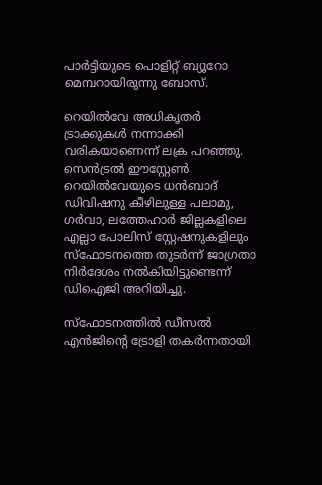പാർട്ടിയുടെ പൊളിറ്റ് ബ്യൂറോ മെമ്പറായിരുന്നു ബോസ്.

റെയിൽവേ അധികൃതർ ട്രാക്കുകൾ നന്നാക്കി വരികയാണെന്ന് ലക്ര പറഞ്ഞു. സെൻട്രൽ ഈസ്റ്റേൺ റെയിൽവേയുടെ ധൻബാദ് ഡിവിഷനു കീഴിലുള്ള പലാമു, ഗർവാ, ലത്തേഹാർ ജില്ലകളിലെ എല്ലാ പോലിസ് സ്റ്റേഷനുകളിലും സ്‌ഫോടനത്തെ തുടർന്ന് ജാഗ്രതാ നിർദേശം നൽകിയിട്ടുണ്ടെന്ന് ഡിഐജി അറിയിച്ചു.

സ്‌ഫോടനത്തിൽ ഡീസൽ എൻജിന്റെ ട്രോളി തകർന്നതായി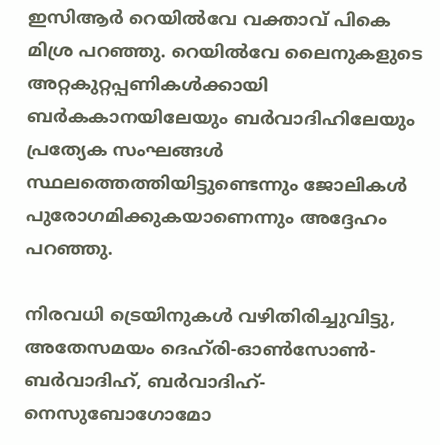ഇസിആർ റെയിൽവേ വക്താവ് പികെ മിശ്ര പറഞ്ഞു. റെയിൽവേ ലൈനുകളുടെ അറ്റകുറ്റപ്പണികൾക്കായി ബർകകാനയിലേയും ബർവാദിഹിലേയും പ്രത്യേക സംഘങ്ങൾ സ്ഥലത്തെത്തിയിട്ടുണ്ടെന്നും ജോലികൾ പുരോഗമിക്കുകയാണെന്നും അദ്ദേഹം പറഞ്ഞു.

നിരവധി ട്രെയിനുകൾ വഴിതിരിച്ചുവിട്ടു, അതേസമയം ദെഹ്‌രി-ഓൺസോൺ-ബർവാദിഹ്, ബർവാദിഹ്-നെസുബോഗോമോ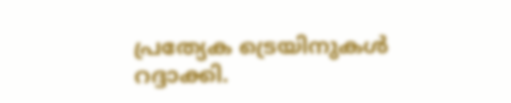പ്രത്യേക ട്രെയിനുകൾ റദ്ദാക്കി.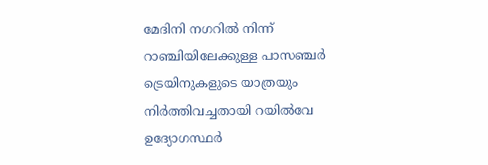മേദിനി നഗറിൽ നിന്ന് റാഞ്ചിയിലേക്കുള്ള പാസഞ്ചർ ട്രെയിനുകളുടെ യാത്രയും നിർത്തിവച്ചതായി റയിൽവേ ഉദ്യോഗസ്ഥർ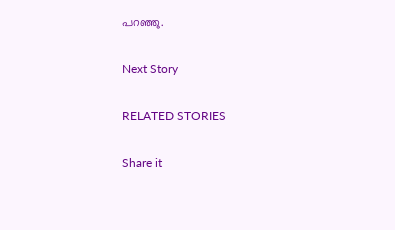പറഞ്ഞു.

Next Story

RELATED STORIES

Share it